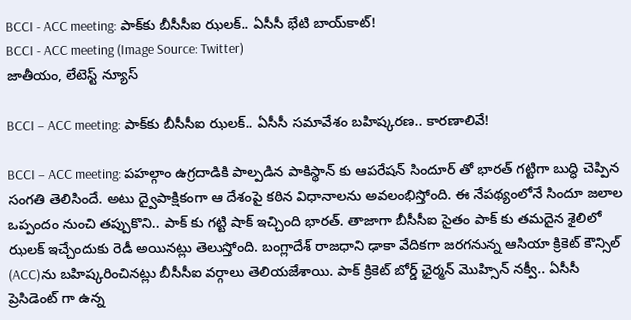BCCI - ACC meeting: పాక్‌కు బీసీసీఐ ఝలక్.. ఏసీసీ భేటి బాయ్‌కాట్!
BCCI - ACC meeting (Image Source: Twitter)
జాతీయం, లేటెస్ట్ న్యూస్

BCCI – ACC meeting: పాక్‌కు బీసీసీఐ ఝలక్.. ఏసీసీ సమావేశం బహిష్కరణ.. కారణాలివే!

BCCI – ACC meeting: పహల్గాం ఉగ్రదాడికి పాల్పడిన పాకిస్థాన్ కు ఆపరేషన్ సిందూర్ తో భారత్ గట్టిగా బుద్ధి చెప్పిన సంగతి తెలిసిందే. అటు ద్వైపాక్షికంగా ఆ దేశంపై కఠిన విధానాలను అవలంభిస్తోంది. ఈ నేపథ్యంలోనే సిందూ జలాల ఒప్పందం నుంచి తప్పుకొని.. పాక్ కు గట్టి షాక్ ఇచ్చింది భారత్. తాజాగా బీసీసీఐ సైతం పాక్ కు తమదైన శైలిలో ఝలక్ ఇచ్చేందుకు రెడీ అయినట్లు తెలుస్తోంది. బంగ్లాదేశ్ రాజధాని ఢాకా వేదికగా జరగనున్న ఆసియా క్రికెట్ కౌన్సిల్ (ACC)ను బహిష్కరించినట్లు బీసీసీఐ వర్గాలు తెలియజేశాయి. పాక్ క్రికెట్ బోర్డ్ ఛైర్మన్ మెుహ్సిన్ నక్వీ.. ఏసీసీ ప్రెసిడెంట్ గా ఉన్న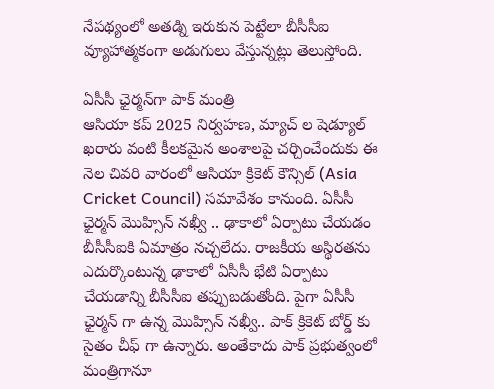నేపథ్యంలో అతడ్ని ఇరుకున పెట్టేలా బీసీసీఐ వ్యూహాత్మకంగా అడుగులు వేస్తున్నట్లు తెలుస్తోంది.

ఏసీసీ ఛైర్మన్‌గా పాక్ మంత్రి
ఆసియా కప్ 2025 నిర్వహణ, మ్యాచ్ ల షెడ్యూల్ ఖరారు వంటి కీలకమైన అంశాలపై చర్చించేందుకు ఈ నెల చివరి వారంలో ఆసియా క్రికెట్ కౌన్సిల్ (Asia Cricket Council) సమావేశం కానుంది. ఏసీసీ ఛైర్మన్ మొహ్సిన్ నఖ్వీ .. ఢాకాలో ఏర్పాటు చేయడం బీసీసీఐకి ఏమాత్రం నచ్చలేదు. రాజకీయ అస్థిరతను ఎదుర్కొంటున్న ఢాకాలో ఏసీసీ భేటి ఏర్పాటు చేయడాన్ని బీసీసీఐ తప్పుబడుతోంది. పైగా ఏసీసీ ఛైర్మన్ గా ఉన్న మొహ్సిన్ నఖ్వీ.. పాక్ క్రికెట్ బోర్డ్ కు సైతం చీఫ్ గా ఉన్నారు. అంతేకాదు పాక్ ప్రభుత్వంలో మంత్రిగానూ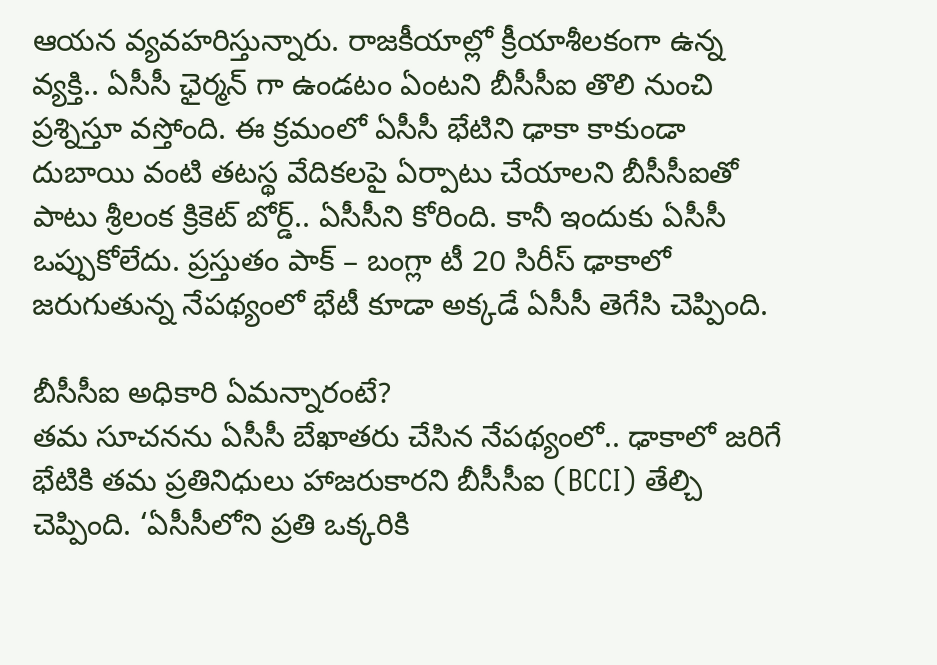ఆయన వ్యవహరిస్తున్నారు. రాజకీయాల్లో క్రీయాశీలకంగా ఉన్న వ్యక్తి.. ఏసీసీ ఛైర్మన్ గా ఉండటం ఏంటని బీసీసీఐ తొలి నుంచి ప్రశ్నిస్తూ వస్తోంది. ఈ క్రమంలో ఏసీసీ భేటిని ఢాకా కాకుండా దుబాయి వంటి తటస్థ వేదికలపై ఏర్పాటు చేయాలని బీసీసీఐతో పాటు శ్రీలంక క్రికెట్ బోర్డ్.. ఏసీసీని కోరింది. కానీ ఇందుకు ఏసీసీ ఒప్పుకోలేదు. ప్రస్తుతం పాక్ – బంగ్లా టీ 20 సిరీస్ ఢాకాలో జరుగుతున్న నేపథ్యంలో భేటీ కూడా అక్కడే ఏసీసీ తెగేసి చెప్పింది.

బీసీసీఐ అధికారి ఏమన్నారంటే?
తమ సూచనను ఏసీసీ బేఖాతరు చేసిన నేపథ్యంలో.. ఢాకాలో జరిగే భేటికి తమ ప్రతినిధులు హాజరుకారని బీసీసీఐ (BCCI) తేల్చి చెప్పింది. ‘ఏసీసీలోని ప్రతి ఒక్కరికి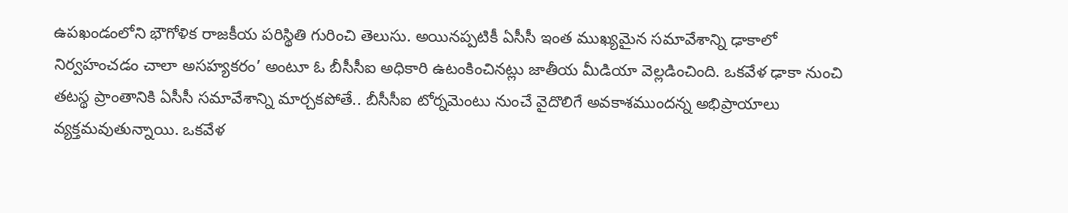ఉపఖండంలోని భౌగోళిక రాజకీయ పరిస్థితి గురించి తెలుసు. అయినప్పటికీ ఏసీసీ ఇంత ముఖ్యమైన సమావేశాన్ని ఢాకాలో నిర్వహంచడం చాలా అసహ్యకరం’ అంటూ ఓ బీసీసీఐ అధికారి ఉటంకించినట్లు జాతీయ మీడియా వెల్లడించింది. ఒకవేళ ఢాకా నుంచి తటస్థ ప్రాంతానికి ఏసీసీ సమావేశాన్ని మార్చకపోతే.. బీసీసీఐ టోర్నమెంటు నుంచే వైదొలిగే అవకాశముందన్న అభిప్రాయాలు వ్యక్తమవుతున్నాయి. ఒకవేళ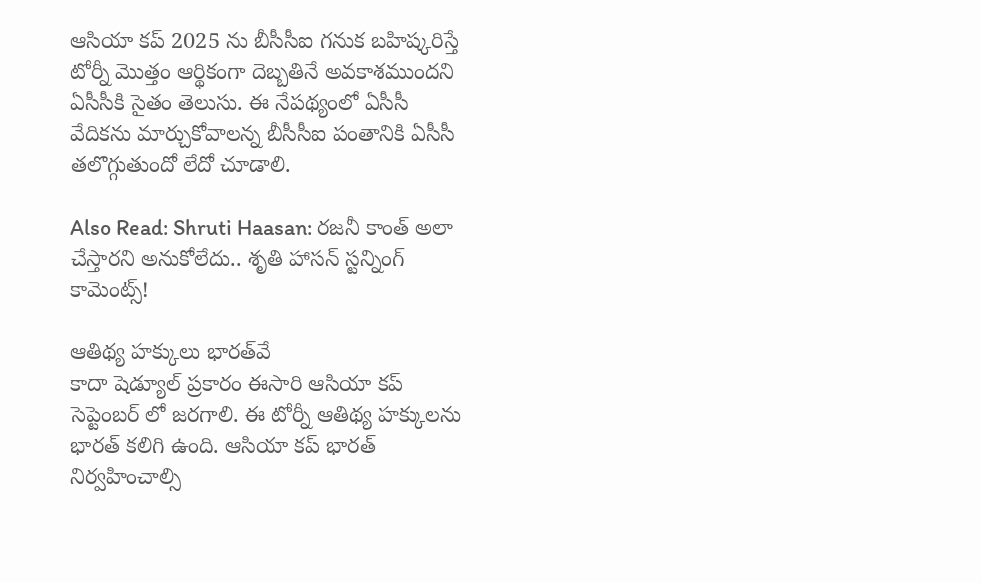ఆసియా కప్ 2025 ను బీసీసీఐ గనుక బహిష్కరిస్తే టోర్నీ మెుత్తం ఆర్థికంగా దెబ్బతినే అవకాశముందని ఏసీసీకి సైతం తెలుసు. ఈ నేపథ్యంలో ఏసీసీ వేదికను మార్చుకోవాలన్న బీసీసీఐ పంతానికి ఏసీసీ తలొగ్గుతుందో లేదో చూడాలి.

Also Read: Shruti Haasan: రజనీ కాంత్ అలా చేస్తారని అనుకోలేదు.. శృతి హాసన్ స్టన్నింగ్ కామెంట్స్!

ఆతిథ్య హక్కులు భారత్‌వే
కాదా షెడ్యూల్ ప్రకారం ఈసారి ఆసియా కప్ సెప్టెంబర్ లో జరగాలి. ఈ టోర్నీ ఆతిథ్య హక్కులను భారత్ కలిగి ఉంది. ఆసియా కప్ భారత్ నిర్వహించాల్సి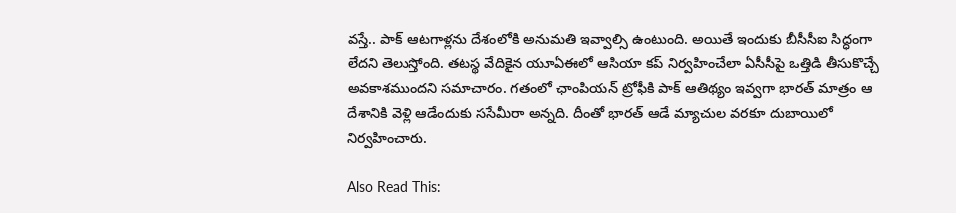వస్తే.. పాక్ ఆటగాళ్లను దేశంలోకి అనుమతి ఇవ్వాల్సి ఉంటుంది. అయితే ఇందుకు బీసీసీఐ సిద్ధంగా లేదని తెలుస్తోంది. తటస్థ వేదికైన యూఏఈలో ఆసియా కప్ నిర్వహించేలా ఏసీసీపై ఒత్తిడి తీసుకొచ్చే అవకాశముందని సమాచారం. గతంలో ఛాంపియన్ ట్రోఫీకి పాక్ ఆతిథ్యం ఇవ్వగా భారత్ మాత్రం ఆ దేశానికి వెళ్లి ఆడేందుకు ససేమీరా అన్నది. దీంతో భారత్ ఆడే మ్యాచుల వరకూ దుబాయిలో నిర్వహించారు.

Also Read This: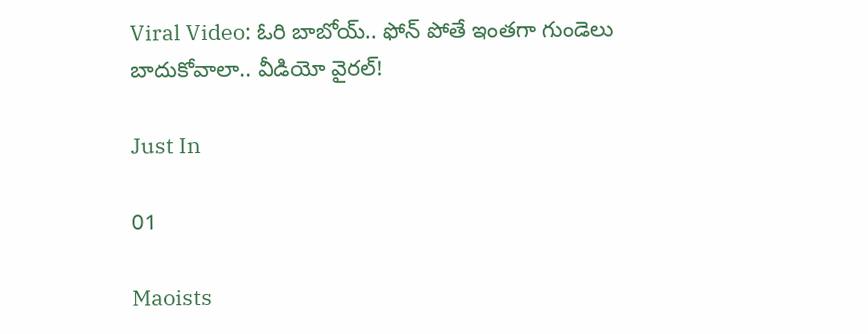Viral Video: ఓరి బాబోయ్.. ఫోన్ పోతే ఇంతగా గుండెలు బాదుకోవాలా.. వీడియో వైరల్!

Just In

01

Maoists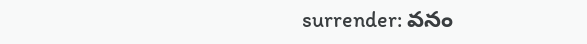surrender: వనం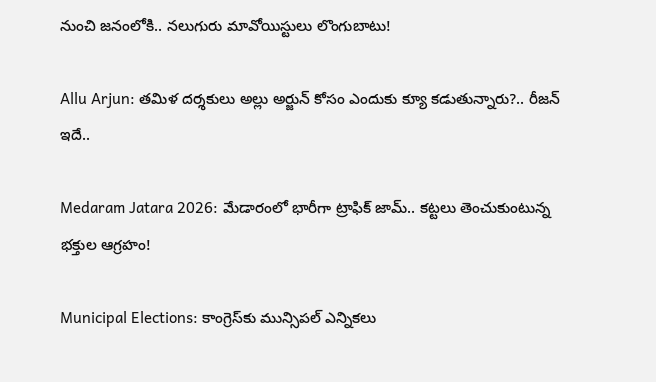నుంచి జనంలోకి.. నలుగురు మావోయిస్టులు లొంగుబాటు!

Allu Arjun: తమిళ దర్శకులు అల్లు అర్జున్ కోసం ఎందుకు క్యూ కడుతున్నారు?.. రీజన్ ఇదే..

Medaram Jatara 2026: మేడారంలో భారీగా ట్రాఫిక్ జామ్.. కట్టలు తెంచుకుంటున్న భక్తుల ఆగ్రహం!

Municipal Elections: కాంగ్రెస్‌కు మున్సిపల్ ఎన్నికలు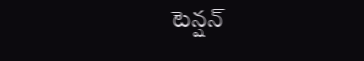టెన్షన్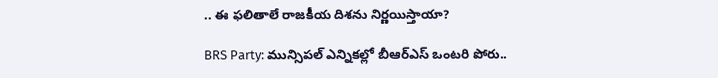.. ఈ ఫలితాలే రాజకీయ దిశను నిర్ణయిస్తాయా?

BRS Party: మున్సిపల్ ఎన్నికల్లో బీఆర్ఎస్ ఒంటరి పోరు..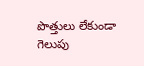పొత్తులు లేకుండా గెలుపు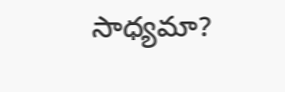సాధ్యమా?